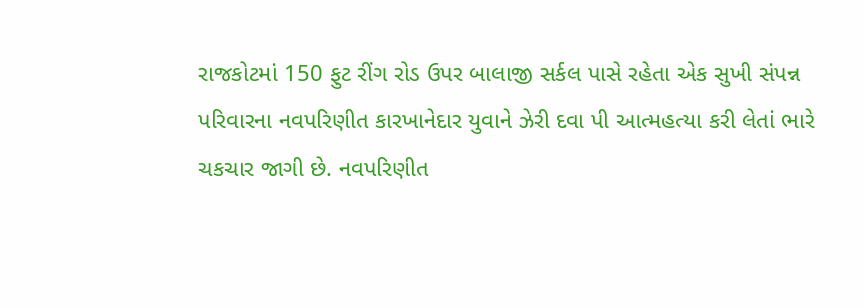રાજકોટમાં 150 ફુટ રીંગ રોડ ઉપર બાલાજી સર્કલ પાસે રહેતા એક સુખી સંપન્ન પરિવારના નવપરિણીત કારખાનેદાર યુવાને ઝેરી દવા પી આત્મહત્યા કરી લેતાં ભારે ચકચાર જાગી છે. નવપરિણીત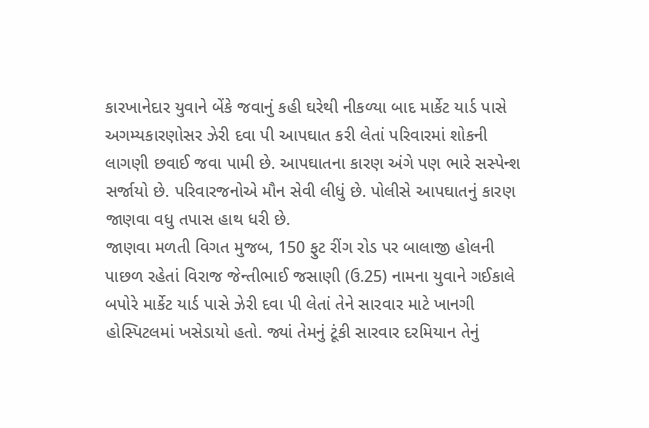કારખાનેદાર યુવાને બેંકે જવાનું કહી ઘરેથી નીકળ્યા બાદ માર્કેટ યાર્ડ પાસે અગમ્યકારણોસર ઝેરી દવા પી આપઘાત કરી લેતાં પરિવારમાં શોકની લાગણી છવાઈ જવા પામી છે. આપઘાતના કારણ અંગે પણ ભારે સસ્પેન્શ સર્જાયો છે. પરિવારજનોએ મૌન સેવી લીધું છે. પોલીસે આપઘાતનું કારણ જાણવા વધુ તપાસ હાથ ધરી છે.
જાણવા મળતી વિગત મુજબ, 150 ફુટ રીંગ રોડ પર બાલાજી હોલની પાછળ રહેતાં વિરાજ જેન્તીભાઈ જસાણી (ઉ.25) નામના યુવાને ગઈકાલે બપોરે માર્કેટ યાર્ડ પાસે ઝેરી દવા પી લેતાં તેને સારવાર માટે ખાનગી હોસ્પિટલમાં ખસેડાયો હતો. જ્યાં તેમનું ટૂંકી સારવાર દરમિયાન તેનું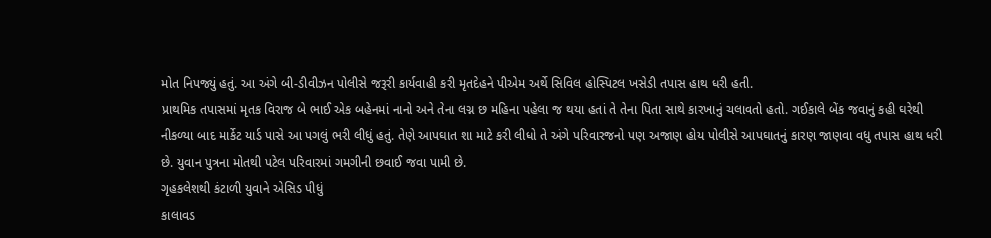મોત નિપજ્યું હતું. આ અંગે બી-ડીવીઝન પોલીસે જરૂરી કાર્યવાહી કરી મૃતદેહને પીએમ અર્થે સિવિલ હોસ્પિટલ ખસેડી તપાસ હાથ ધરી હતી.
પ્રાથમિક તપાસમાં મૃતક વિરાજ બે ભાઈ એક બહેનમાં નાનો અને તેના લગ્ન છ મહિના પહેલા જ થયા હતાં તે તેના પિતા સાથે કારખાનું ચલાવતો હતો. ગઈકાલે બેંક જવાનું કહી ઘરેથી નીકળ્યા બાદ માર્કેટ યાર્ડ પાસે આ પગલું ભરી લીધું હતું. તેણે આપઘાત શા માટે કરી લીધો તે અંગે પરિવારજનો પણ અજાણ હોય પોલીસે આપઘાતનું કારણ જાણવા વધુ તપાસ હાથ ધરી છે. યુવાન પુત્રના મોતથી પટેલ પરિવારમાં ગમગીની છવાઈ જવા પામી છે.
ગૃહકલેશથી કંટાળી યુવાને એસિડ પીધું
કાલાવડ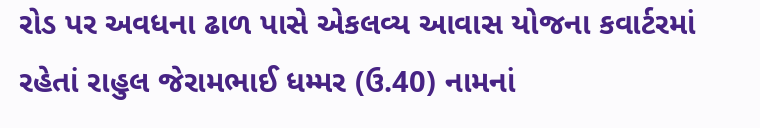રોડ પર અવધના ઢાળ પાસે એકલવ્ય આવાસ યોજના કવાર્ટરમાં રહેતાં રાહુલ જેરામભાઈ ધમ્મર (ઉ.40) નામનાં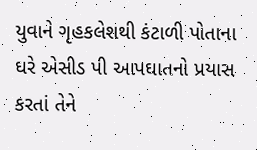યુવાને ગૃહકલેશથી કંટાળી પોતાના ઘરે એસીડ પી આપઘાતનો પ્રયાસ કરતાં તેને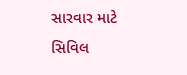સારવાર માટે સિવિલ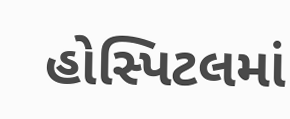હોસ્પિટલમાં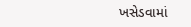ખસેડવામાં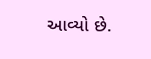આવ્યો છે.